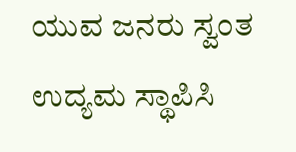ಯುವ ಜನರು ಸ್ವಂತ ಉದ್ಯಮ ಸ್ಥಾಪಿಸಿ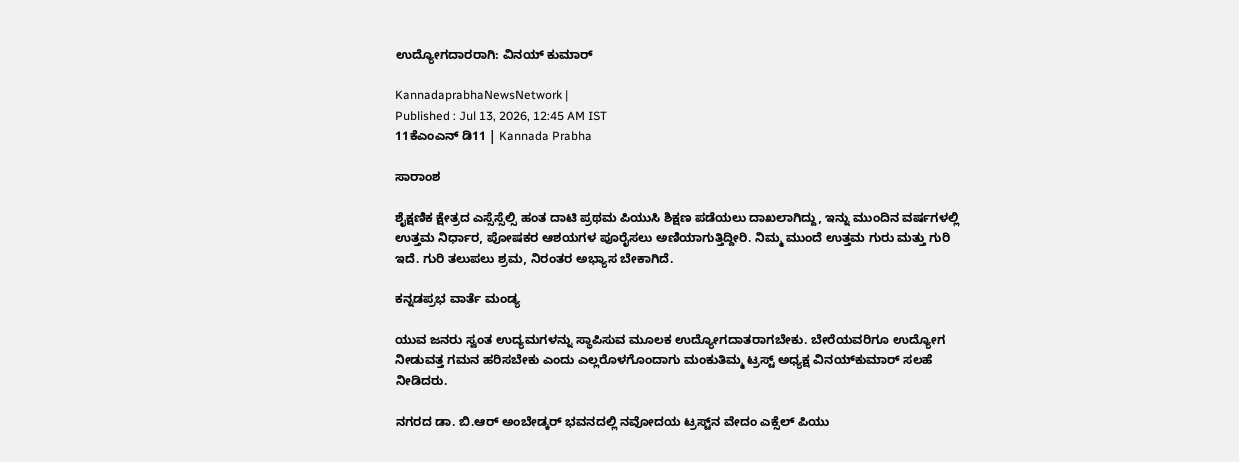ಉದ್ಯೋಗದಾರರಾಗಿ: ವಿನಯ್ ಕುಮಾರ್

KannadaprabhaNewsNetwork |
Published : Jul 13, 2026, 12:45 AM IST
11ಕೆಎಂಎನ್ ಡಿ11 | Kannada Prabha

ಸಾರಾಂಶ

ಶೈಕ್ಷಣಿಕ ಕ್ಷೇತ್ರದ ಎಸ್ಸೆಸ್ಸೆಲ್ಸಿ ಹಂತ ದಾಟಿ ಪ್ರಥಮ ಪಿಯುಸಿ ಶಿಕ್ಷಣ ಪಡೆಯಲು ದಾಖಲಾಗಿದ್ದು, ಇನ್ನು ಮುಂದಿನ ವರ್ಷಗಳಲ್ಲಿ ಉತ್ತಮ ನಿರ್ಧಾರ, ಪೋಷಕರ ಆಶಯಗಳ ಪೂರೈಸಲು ಅಣಿಯಾಗುತ್ತಿದ್ದೀರಿ. ನಿಮ್ಮ ಮುಂದೆ ಉತ್ತಮ ಗುರು ಮತ್ತು ಗುರಿ ಇದೆ. ಗುರಿ ತಲುಪಲು ಶ್ರಮ, ನಿರಂತರ ಅಭ್ಯಾಸ ಬೇಕಾಗಿದೆ.

ಕನ್ನಡಪ್ರಭ ವಾರ್ತೆ ಮಂಡ್ಯ

ಯುವ ಜನರು ಸ್ವಂತ ಉದ್ಯಮಗಳನ್ನು ಸ್ಥಾಪಿಸುವ ಮೂಲಕ ಉದ್ಯೋಗದಾತರಾಗಬೇಕು. ಬೇರೆಯವರಿಗೂ ಉದ್ಯೋಗ ನೀಡುವತ್ತ ಗಮನ ಹರಿಸಬೇಕು ಎಂದು ಎಲ್ಲರೊಳಗೊಂದಾಗು ಮಂಕುತಿಮ್ಮ ಟ್ರಸ್ಟ್ ಅಧ್ಯಕ್ಷ ವಿನಯ್‌ಕುಮಾರ್ ಸಲಹೆ ನೀಡಿದರು.

ನಗರದ ಡಾ. ಬಿ.ಆರ್ ಅಂಬೇಡ್ಕರ್ ಭವನದಲ್ಲಿ ನವೋದಯ ಟ್ರಸ್ಟ್‌ನ ವೇದಂ ಎಕ್ಸೆಲ್ ಪಿಯು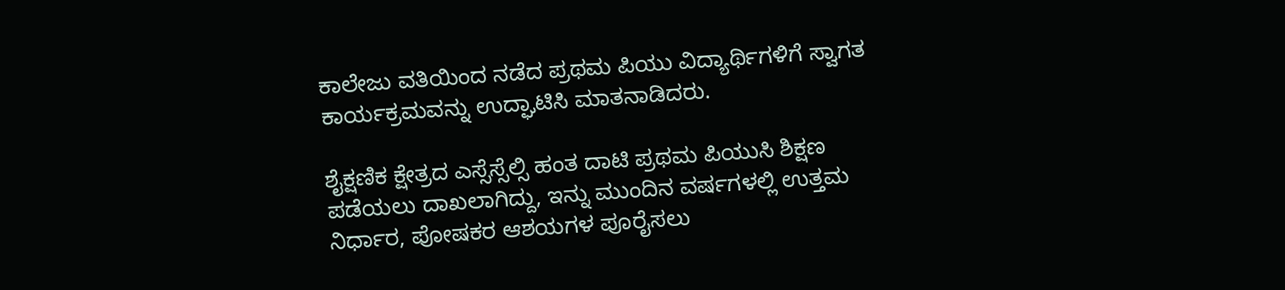ಕಾಲೇಜು ವತಿಯಿಂದ ನಡೆದ ಪ್ರಥಮ ಪಿಯು ವಿದ್ಯಾರ್ಥಿಗಳಿಗೆ ಸ್ವಾಗತ ಕಾರ್ಯಕ್ರಮವನ್ನು ಉದ್ಘಾಟಿಸಿ ಮಾತನಾಡಿದರು.

ಶೈಕ್ಷಣಿಕ ಕ್ಷೇತ್ರದ ಎಸ್ಸೆಸ್ಸೆಲ್ಸಿ ಹಂತ ದಾಟಿ ಪ್ರಥಮ ಪಿಯುಸಿ ಶಿಕ್ಷಣ ಪಡೆಯಲು ದಾಖಲಾಗಿದ್ದು, ಇನ್ನು ಮುಂದಿನ ವರ್ಷಗಳಲ್ಲಿ ಉತ್ತಮ ನಿರ್ಧಾರ, ಪೋಷಕರ ಆಶಯಗಳ ಪೂರೈಸಲು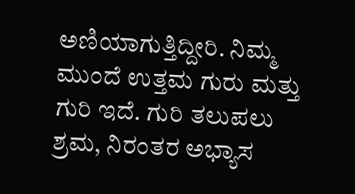ಅಣಿಯಾಗುತ್ತಿದ್ದೀರಿ. ನಿಮ್ಮ ಮುಂದೆ ಉತ್ತಮ ಗುರು ಮತ್ತು ಗುರಿ ಇದೆ. ಗುರಿ ತಲುಪಲು ಶ್ರಮ, ನಿರಂತರ ಅಭ್ಯಾಸ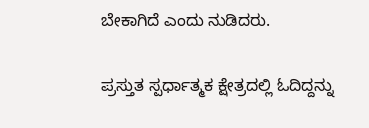ಬೇಕಾಗಿದೆ ಎಂದು ನುಡಿದರು.

ಪ್ರಸ್ತುತ ಸ್ಪರ್ಧಾತ್ಮಕ ಕ್ಷೇತ್ರದಲ್ಲಿ ಓದಿದ್ದನ್ನು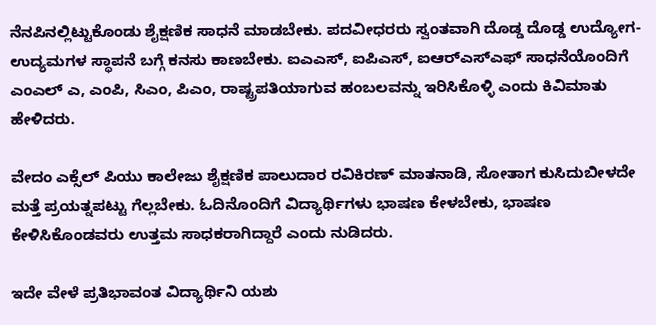ನೆನಪಿನಲ್ಲಿಟ್ಟುಕೊಂಡು ಶೈಕ್ಷಣಿಕ ಸಾಧನೆ ಮಾಡಬೇಕು. ಪದವೀಧರರು ಸ್ವಂತವಾಗಿ ದೊಡ್ಡ ದೊಡ್ಡ ಉದ್ಯೋಗ- ಉದ್ಯಮಗಳ ಸ್ಥಾಪನೆ ಬಗ್ಗೆ ಕನಸು ಕಾಣಬೇಕು. ಐಎಎಸ್, ಐಪಿಎಸ್, ಐಆರ್‌ಎಸ್‌ಎಫ್ ಸಾಧನೆಯೊಂದಿಗೆ ಎಂಎಲ್ ಎ, ಎಂಪಿ, ಸಿಎಂ, ಪಿಎಂ, ರಾಷ್ಟ್ರಪತಿಯಾಗುವ ಹಂಬಲವನ್ನು ಇರಿಸಿಕೊಳ್ಳಿ ಎಂದು ಕಿವಿಮಾತು ಹೇಳಿದರು.

ವೇದಂ ಎಕ್ಸೆಲ್ ಪಿಯು ಕಾಲೇಜು ಶೈಕ್ಷಣಿಕ ಪಾಲುದಾರ ರವಿಕಿರಣ್ ಮಾತನಾಡಿ, ಸೋತಾಗ ಕುಸಿದುಬೀಳದೇ ಮತ್ತೆ ಪ್ರಯತ್ನಪಟ್ಟು ಗೆಲ್ಲಬೇಕು. ಓದಿನೊಂದಿಗೆ ವಿದ್ಯಾರ್ಥಿಗಳು ಭಾಷಣ ಕೇಳಬೇಕು, ಭಾಷಣ ಕೇಳಿಸಿಕೊಂಡವರು ಉತ್ತಮ ಸಾಧಕರಾಗಿದ್ದಾರೆ ಎಂದು ನುಡಿದರು.

ಇದೇ ವೇಳೆ ಪ್ರತಿಭಾವಂತ ವಿದ್ಯಾರ್ಥಿನಿ ಯಶು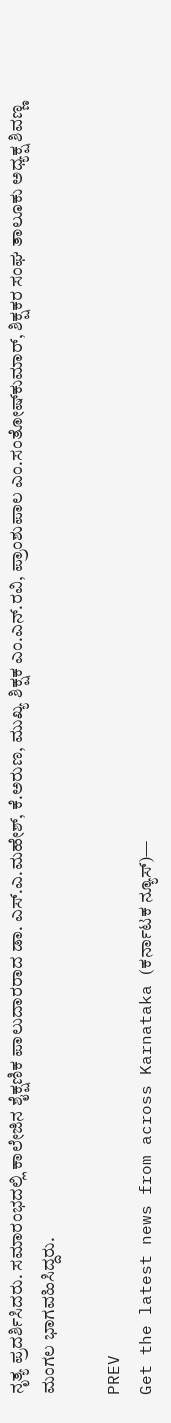ನೃತ್ಯ ಪ್ರದರ್ಶಿಸಿದರು. ಸಮಾರಂಭದಲ್ಲಿ ಕಾಲೇಜಿನ ಶೈಕ್ಷಣಿಕ ಪಾಲುದಾರರಾದ ಡಾ. ಎಸ್.ಎ.ಮಹೇಶ್, ಕೆ.ಅರುಣ, ಮುಖ್ಯ ಶಿಕ್ಷಕ ಎಂ.ಎನ್.ರವಿ, ಪ್ರಾಂಶುಪಾಲ ಎಂ.ಸಂತೋಷ್‌ಕುಮಾರ್, ಶಿಕ್ಷಕರ ಸಂಘ ತಾಲೂಕು ಅಧ್ಯಕ್ಷ ಶಿವಣ್ಣ ಮಂಗಲ ಭಾಗವಹಿಸಿದ್ದರು.

PREV
Get the latest news from across Karnataka (ಕರ್ನಾಟಕ ನ್ಯೂಸ್)—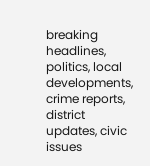breaking headlines, politics, local developments, crime reports, district updates, civic issues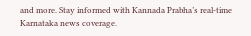and more. Stay informed with Kannada Prabha’s real‑time Karnataka news coverage.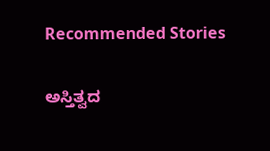Recommended Stories

ಅಸ್ತಿತ್ವದ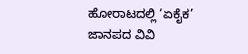ಹೋರಾಟದಲ್ಲಿ ‘ಏಕೈಕ’ ಜಾನಪದ ವಿವಿ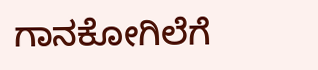ಗಾನಕೋಗಿಲೆಗೆ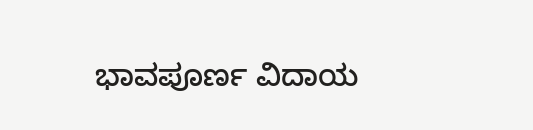ಭಾವಪೂರ್ಣ ವಿದಾಯ